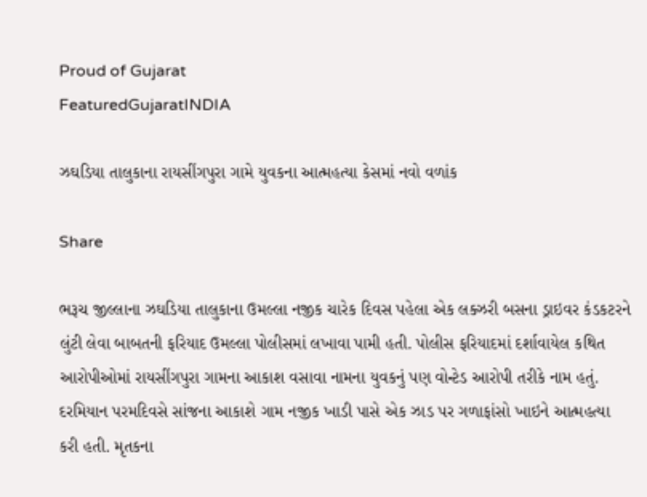Proud of Gujarat
FeaturedGujaratINDIA

ઝઘડિયા તાલુકાના રાયસીંગપુરા ગામે યુવકના આત્મહત્યા કેસમાં નવો વળાંક

Share

ભરૂચ જીલ્લાના ઝઘડિયા તાલુકાના ઉમલ્લા નજીક ચારેક દિવસ પહેલા એક લક્ઝરી બસના ડ્રાઇવર કંડકટરને લુંટી લેવા બાબતની ફરિયાદ ઉમલ્લા પોલીસમાં લખાવા પામી હતી. પોલીસ ફરિયાદમાં દર્શાવાયેલ કથિત આરોપીઓમાં રાયસીંગપુરા ગામના આકાશ વસાવા નામના યુવકનું પણ વોન્ટેડ આરોપી તરીકે નામ હતું. દરમિયાન પરમદિવસે સાંજના આકાશે ગામ નજીક ખાડી પાસે એક ઝાડ પર ગળાફાંસો ખાઇને આત્મહત્યા કરી હતી. મૃતકના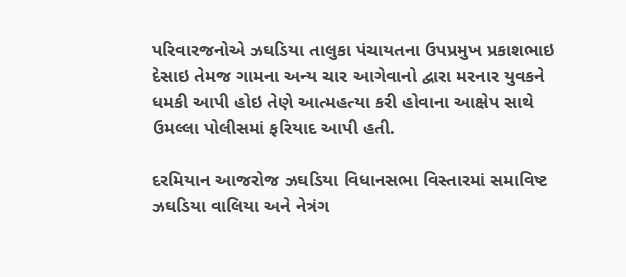પરિવારજનોએ ઝઘડિયા તાલુકા પંચાયતના ઉપપ્રમુખ પ્રકાશભાઇ દેસાઇ તેમજ ગામના અન્ય ચાર આગેવાનો દ્વારા મરનાર યુવકને ધમકી આપી હોઇ તેણે આત્મહત્યા કરી હોવાના આક્ષેપ સાથે ઉમલ્લા પોલીસમાં ફરિયાદ આપી હતી.

દરમિયાન આજરોજ ઝઘડિયા વિધાનસભા વિસ્તારમાં સમાવિષ્ટ ઝઘડિયા વાલિયા અને નેત્રંગ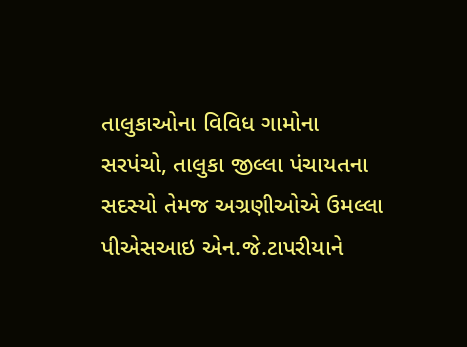તાલુકાઓના વિવિધ ગામોના સરપંચો, તાલુકા જીલ્લા પંચાયતના સદસ્યો તેમજ અગ્રણીઓએ ઉમલ્લા પીએસઆઇ એન.જે.ટાપરીયાને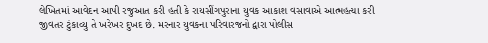લેખિતમાં આવેદન આપી રજુઆત કરી હતી કે રાયસીંગપુરાના યુવક આકાશ વસાવાએ આત્મહત્યા કરી જીવતર ટુંકાવ્યુ તે ખરેખર દુખદ છે. મરનાર યુવકના પરિવારજનો દ્વારા પોલીસ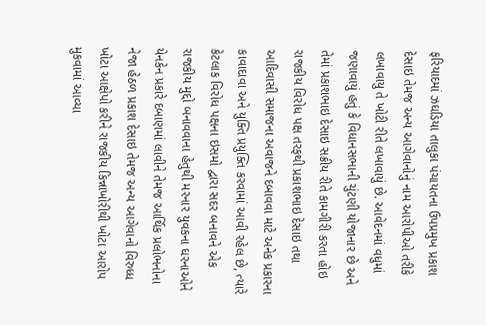ફરિયાદમાં ઝઘડિયા તાલુકા પંચાયતના ઉપપ્રમુખ પ્રકાશ દેસાઇ તેમજ અન્ય આગેવાનોનું નામ આરોપીઓ તરીકે લખાવાયુ તે ખોટી રીતે લખાવાયું છે. આવેદનમાં વધુમાં જણાવાયું હતું કે વિધાનસભાની ચુંટણી યોજાનાર છે અને તેમાં પ્રકાશભાઇ દેસાઇ સક્રીય રીતે કામગીરી કરતા હોઇ રાજકીય વિરોધ પક્ષ તરફથી પ્રકાશભાઇ દેસાઇ તથા આદિવાસી સમાજના અવાજને દબાવવા માટે અનેક પ્રકારના કાવાદાવા અને યુક્તિ પ્રયુક્તિ કરવામાં આવી રહેલ છે, ત્યારે કેટલાક વિરોધ પક્ષના ઇસમો દ્વારા સદર બનાવને એક રાજકીય મુદ્દો બનાવવાના હેતુથી મરનાર યુવકના ઘરનાઓને યેનકેન પ્રકારે દબાણમાં લાવીને તેમજ આર્થિક પ્રલોભનોના નેજા હેઠળ પ્રકાશ દેસાઇ તેમજ અન્ય આગેવાનો વિરુધ્ધ ખોટા આક્ષેપો કરીને રાજકીય કિન્નાખોરીથી ખોટા આરોપ મુકવામાં આવ્યા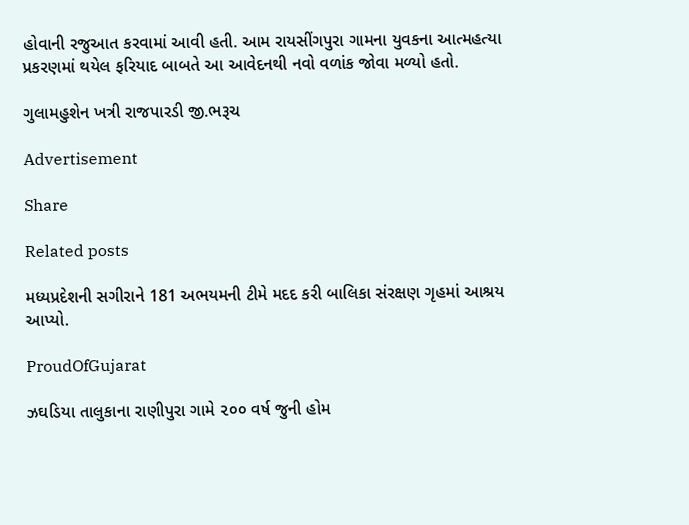હોવાની રજુઆત કરવામાં આવી હતી. આમ રાયસીંગપુરા ગામના યુવકના આત્મહત્યા પ્રકરણમાં થયેલ ફરિયાદ બાબતે આ આવેદનથી નવો વળાંક જોવા મળ્યો હતો.

ગુલામહુશેન ખત્રી રાજપારડી જી.ભરૂચ

Advertisement

Share

Related posts

મધ્યપ્રદેશની સગીરાને 181 અભયમની ટીમે મદદ કરી બાલિકા સંરક્ષણ ગૃહમાં આશ્રય આપ્યો.

ProudOfGujarat

ઝઘડિયા તાલુકાના રાણીપુરા ગામે ૨૦૦ વર્ષ જુની હોમ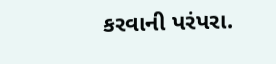કરવાની પરંપરા.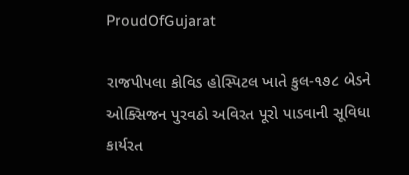ProudOfGujarat

રાજપીપલા કોવિડ હોસ્પિટલ ખાતે કુલ-૧૭૮ બેડને ઓક્સિજન પુરવઠો અવિરત પૂરો પાડવાની સૂવિધા કાર્યરત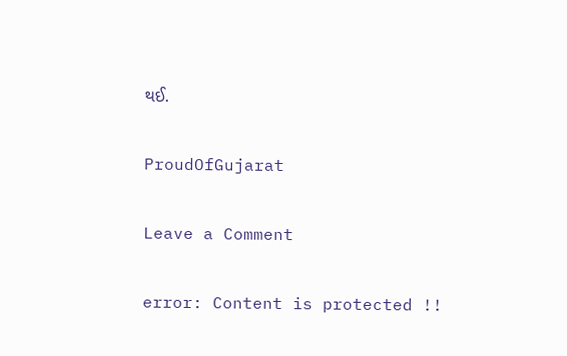થઈ.

ProudOfGujarat

Leave a Comment

error: Content is protected !!